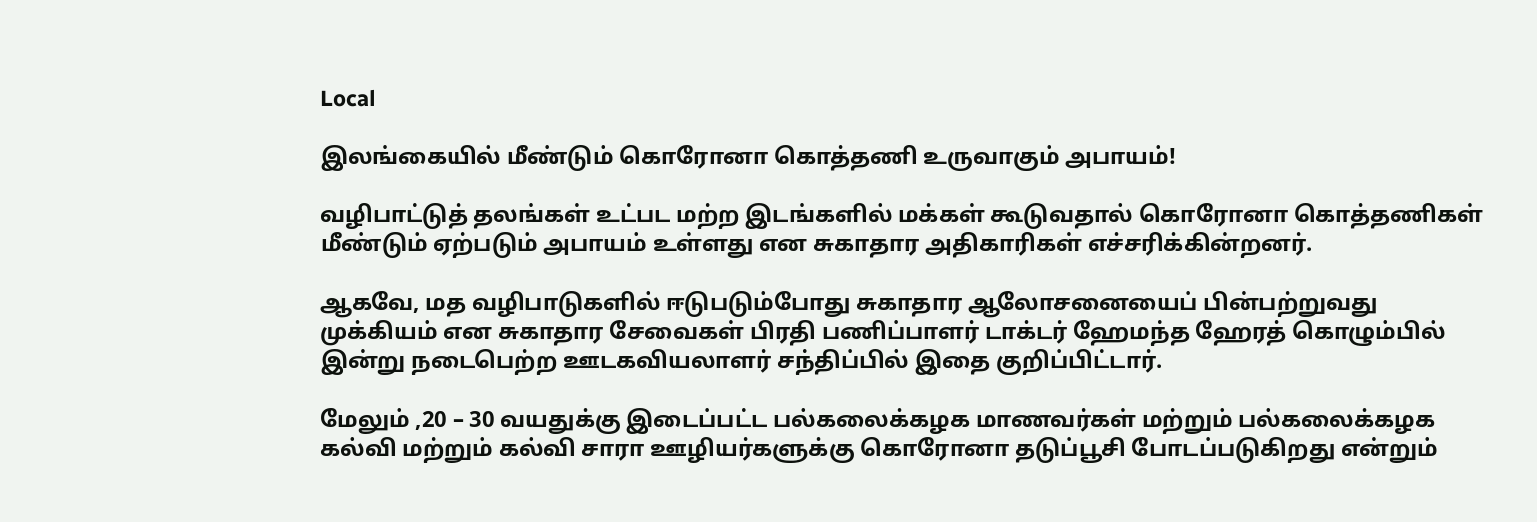Local

இலங்கையில் மீண்டும் கொரோனா கொத்தணி உருவாகும் அபாயம்!

வழிபாட்டுத் தலங்கள் உட்பட மற்ற இடங்களில் மக்கள் கூடுவதால் கொரோனா கொத்தணிகள் மீண்டும் ஏற்படும் அபாயம் உள்ளது என சுகாதார அதிகாரிகள் எச்சரிக்கின்றனர்.

ஆகவே, மத வழிபாடுகளில் ஈடுபடும்போது சுகாதார ஆலோசனையைப் பின்பற்றுவது முக்கியம் என சுகாதார சேவைகள் பிரதி பணிப்பாளர் டாக்டர் ஹேமந்த ஹேரத் கொழும்பில் இன்று நடைபெற்ற ஊடகவியலாளர் சந்திப்பில் இதை குறிப்பிட்டார்.

மேலும் ,20 – 30 வயதுக்கு இடைப்பட்ட பல்கலைக்கழக மாணவர்கள் மற்றும் பல்கலைக்கழக கல்வி மற்றும் கல்வி சாரா ஊழியர்களுக்கு கொரோனா தடுப்பூசி போடப்படுகிறது என்றும்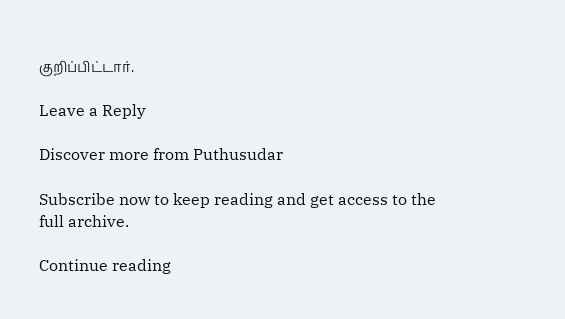குறிப்பிட்டார்.

Leave a Reply

Discover more from Puthusudar

Subscribe now to keep reading and get access to the full archive.

Continue reading